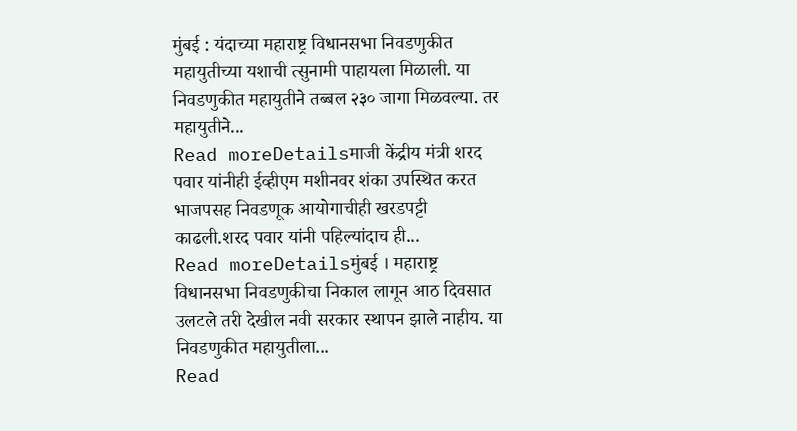मुंबई : यंदाच्या महाराष्ट्र विधानसभा निवडणुकीत महायुतीच्या यशाची त्सुनामी पाहायला मिळाली. या निवडणुकीत महायुतीने तब्बल २३० जागा मिळवल्या. तर महायुतीने...
Read moreDetailsमाजी केंद्रीय मंत्री शरद पवार यांनीही ईव्हीएम मशीनवर शंका उपस्थित करत भाजपसह निवडणूक आयोगाचीही खरडपट्टी काढली.शरद पवार यांनी पहिल्यांदाच ही...
Read moreDetailsमुंबई । महाराष्ट्र विधानसभा निवडणुकीचा निकाल लागून आठ दिवसात उलटले तरी देखील नवी सरकार स्थापन झाले नाहीय. या निवडणुकीत महायुतीला...
Read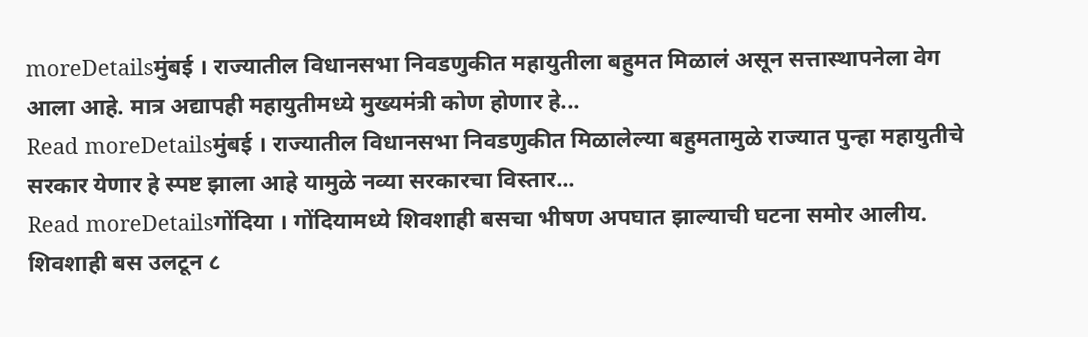moreDetailsमुंबई । राज्यातील विधानसभा निवडणुकीत महायुतीला बहुमत मिळालं असून सत्तास्थापनेला वेग आला आहे. मात्र अद्यापही महायुतीमध्ये मुख्यमंत्री कोण होणार हे...
Read moreDetailsमुंबई । राज्यातील विधानसभा निवडणुकीत मिळालेल्या बहुमतामुळे राज्यात पुन्हा महायुतीचे सरकार येणार हे स्पष्ट झाला आहे यामुळे नव्या सरकारचा विस्तार...
Read moreDetailsगोंदिया । गोंदियामध्ये शिवशाही बसचा भीषण अपघात झाल्याची घटना समोर आलीय. शिवशाही बस उलटून ८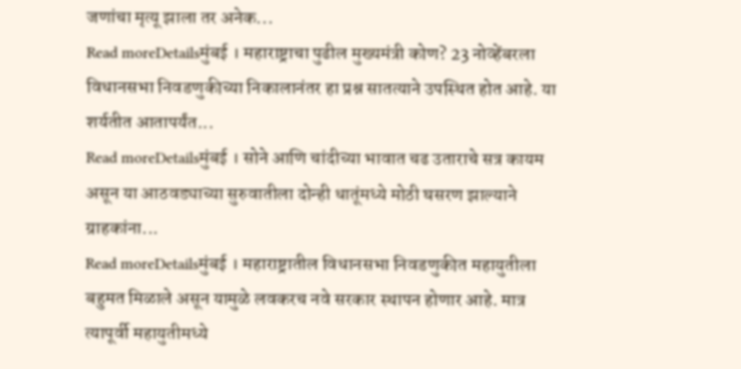जणांचा मृत्यू झाला तर अनेक...
Read moreDetailsमुंबई । महाराष्ट्राचा पुढील मुख्यमंत्री कोण? 23 नोव्हेंबरला विधानसभा निवडणुकीच्या निकालानंतर हा प्रश्न सातत्याने उपस्थित होत आहे. या शर्यतीत आतापर्यंत...
Read moreDetailsमुंबई । सोने आणि चांदीच्या भावात चढ उताराचे सत्र कायम असून या आठवड्याच्या सुरुवातीला दोन्ही धातूंमध्ये मोठी घसरण झाल्याने ग्राहकांना...
Read moreDetailsमुंबई । महाराष्ट्रातील विधानसभा निवडणुकीत महायुतीला बहुमत मिळाले असून यामुळे लवकरच नवे सरकार स्थापन होणार आहे. मात्र त्यापूर्वी महायुतीमध्ये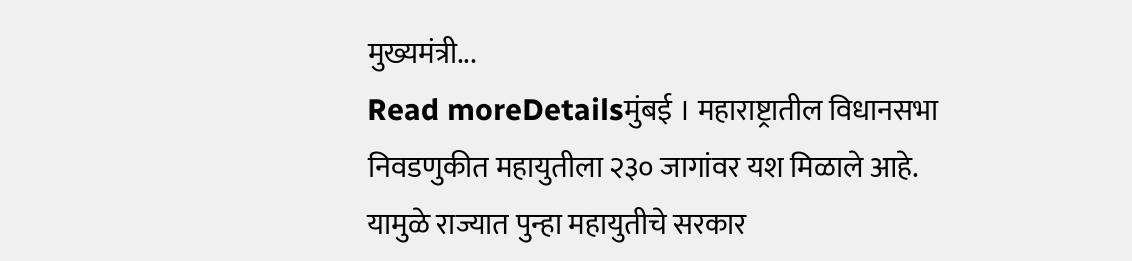मुख्यमंत्री...
Read moreDetailsमुंबई । महाराष्ट्रातील विधानसभा निवडणुकीत महायुतीला २३० जागांवर यश मिळाले आहे. यामुळे राज्यात पुन्हा महायुतीचे सरकार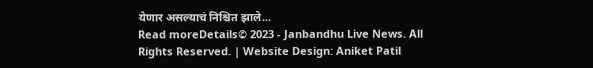येणार असल्याचं निश्चित झाले...
Read moreDetails© 2023 - Janbandhu Live News. All Rights Reserved. | Website Design: Aniket Patil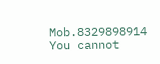Mob.8329898914
You cannot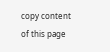copy content of this page